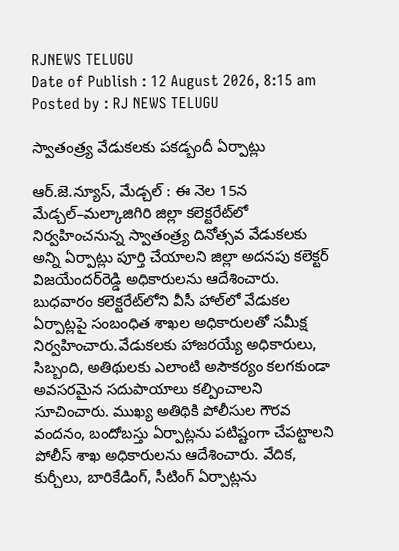RJNEWS TELUGU
Date of Publish : 12 August 2026, 8:15 am Posted by : RJ NEWS TELUGU

స్వాతంత్ర్య వేడుకలకు పకడ్బందీ ఏర్పాట్లు

ఆర్.జె.న్యూస్, మేడ్చల్‌ : ఈ నెల 15న మేడ్చల్‌–మల్కాజిగిరి జిల్లా కలెక్టరేట్‌లో నిర్వహించనున్న స్వాతంత్ర్య దినోత్సవ వేడుకలకు అన్ని ఏర్పాట్లు పూర్తి చేయాలని జిల్లా అదనపు కలెక్టర్‌ విజయేందర్‌రెడ్డి అధికారులను ఆదేశించారు. బుధవారం కలెక్టరేట్‌లోని వీసీ హాల్‌లో వేడుకల ఏర్పాట్లపై సంబంధిత శాఖల అధికారులతో సమీక్ష నిర్వహించారు.వేడుకలకు హాజరయ్యే అధికారులు, సిబ్బంది, అతిథులకు ఎలాంటి అసౌకర్యం కలగకుండా అవసరమైన సదుపాయాలు కల్పించాలని సూచించారు. ముఖ్య అతిథికి పోలీసుల గౌరవ వందనం, బందోబస్తు ఏర్పాట్లను పటిష్టంగా చేపట్టాలని పోలీస్‌ శాఖ అధికారులను ఆదేశించారు. వేదిక, కుర్చీలు, బారికేడింగ్‌, సీటింగ్‌ ఏర్పాట్లను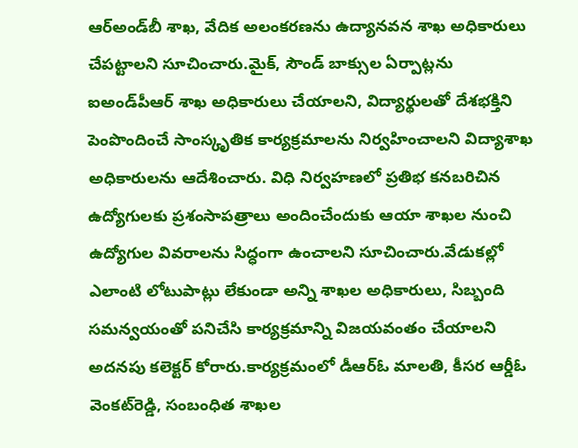ఆర్‌అండ్‌బీ శాఖ, వేదిక అలంకరణను ఉద్యానవన శాఖ అధికారులు చేపట్టాలని సూచించారు.మైక్‌, సౌండ్‌ బాక్సుల ఏర్పాట్లను ఐఅండ్‌పీఆర్‌ శాఖ అధికారులు చేయాలని, విద్యార్థులతో దేశభక్తిని పెంపొందించే సాంస్కృతిక కార్యక్రమాలను నిర్వహించాలని విద్యాశాఖ అధికారులను ఆదేశించారు. విధి నిర్వహణలో ప్రతిభ కనబరిచిన ఉద్యోగులకు ప్రశంసాపత్రాలు అందించేందుకు ఆయా శాఖల నుంచి ఉద్యోగుల వివరాలను సిద్ధంగా ఉంచాలని సూచించారు.వేడుకల్లో ఎలాంటి లోటుపాట్లు లేకుండా అన్ని శాఖల అధికారులు, సిబ్బంది సమన్వయంతో పనిచేసి కార్యక్రమాన్ని విజయవంతం చేయాలని అదనపు కలెక్టర్‌ కోరారు.కార్యక్రమంలో డీఆర్‌ఓ మాలతి, కీసర ఆర్డీఓ వెంకట్‌రెడ్డి, సంబంధిత శాఖల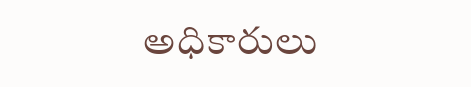అధికారులు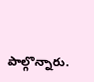పాల్గొన్నారు.